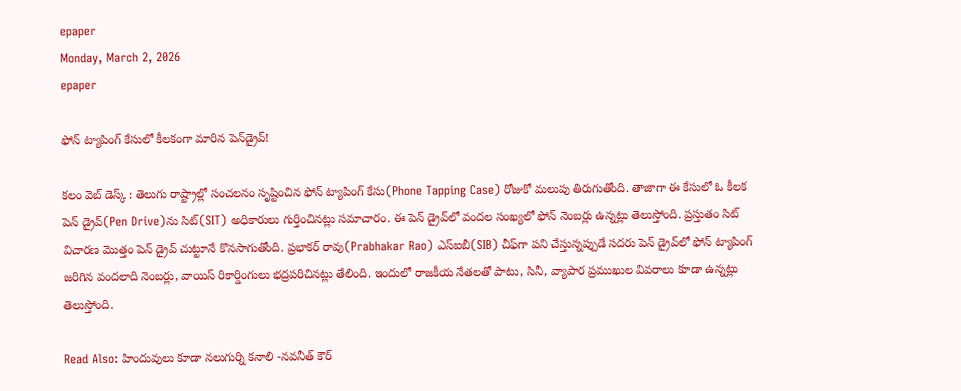epaper
Monday, March 2, 2026
epaper

ఫోన్ ట్యాపింగ్ కేసులో కీల‌కంగా మారిన పెన్‌డ్రైవ్‌!

క‌లం వెబ్ డెస్క్ : తెలుగు రాష్ట్రాల్లో సంచ‌లనం సృష్టించిన ఫోన్ ట్యాపింగ్ కేసు(Phone Tapping Case) రోజుకో మ‌లుపు తిరుగుతోంది. తాజాగా ఈ కేసులో ఓ కీల‌క పెన్ డ్రైవ్‌(Pen Drive)ను సిట్(SIT) అధికారులు గుర్తించిన‌ట్లు స‌మాచారం. ఈ పెన్‌ డ్రైవ్‌లో వందల సంఖ్యలో ఫోన్‌ నెంబర్లు ఉన్న‌ట్లు తెలుస్తోంది. ప్ర‌స్తుతం సిట్ విచార‌ణ మొత్తం పెన్‌ డ్రైవ్ చుట్టూనే కొన‌సాగుతోంది. ప్రభాకర్ రావు(Prabhakar Rao) ఎస్ఐబీ(SIB) చీఫ్‌గా ప‌ని చేస్తున్న‌ప్పుడే స‌ద‌రు పెన్ డ్రైవ్‌లో ఫోన్ ట్యాపింగ్ జ‌రిగిన వంద‌లాది నెంబ‌ర్లు, వాయిస్ రికార్డింగులు భ‌ద్ర‌ప‌రిచిన‌ట్లు తేలింది. ఇందులో రాజ‌కీయ నేత‌ల‌తో పాటు, సినీ, వ్యాపార ప్ర‌ముఖుల వివ‌రాలు కూడా ఉన్న‌ట్లు తెలుస్తోంది.

Read Also: హిందువులు కూడా నలుగుర్ని కనాలి -నవనీత్ కౌర్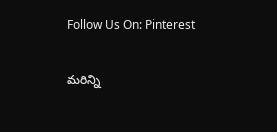Follow Us On: Pinterest

మ‌రిన్ని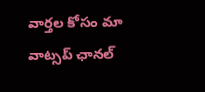వార్త‌ల కోసం మా వాట్స‌ప్ ఛాన‌ల్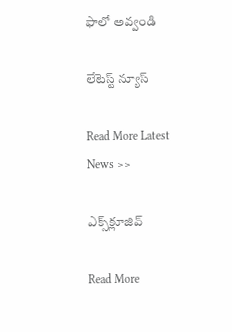ఫాలో అవ్వండి

లేటెస్ట్ న్యూస్‌

Read More Latest News >>

ఎక్స్‌క్లూజివ్‌

Read More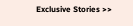Exclusive Stories >>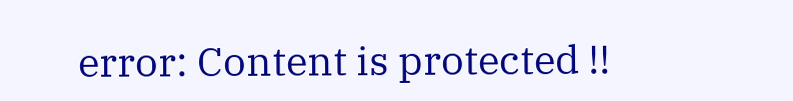error: Content is protected !!